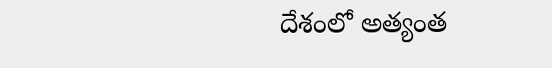దేశంలో అత్యంత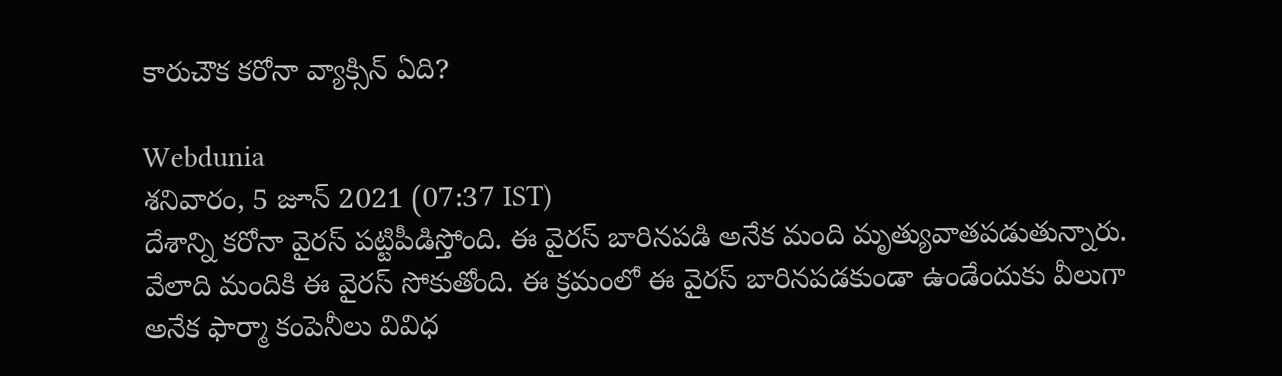కారుచౌక కరోనా వ్యాక్సిన్ ఏది?

Webdunia
శనివారం, 5 జూన్ 2021 (07:37 IST)
దేశాన్ని కరోనా వైరస్ పట్టిపీడిస్తోంది. ఈ వైరస్ బారినపడి అనేక మంది మృత్యువాతపడుతున్నారు. వేలాది మందికి ఈ వైరస్ సోకుతోంది. ఈ క్రమంలో ఈ వైరస్ బారినపడకుండా ఉండేందుకు వీలుగా అనేక ఫార్మా కంపెనీలు వివిధ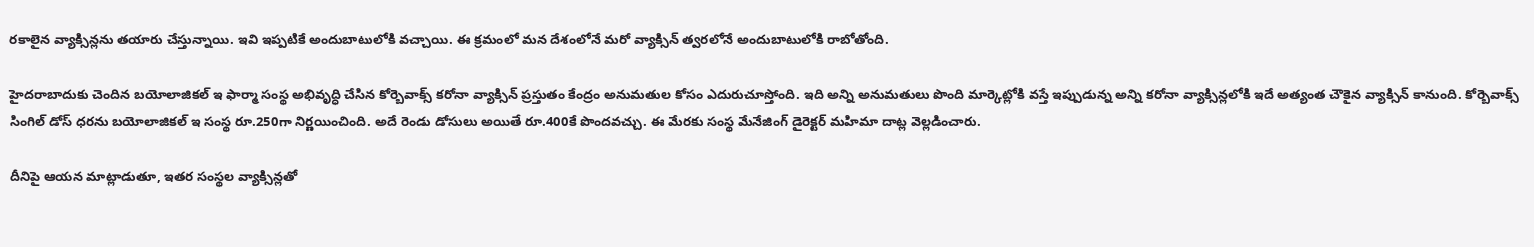రకాలైన వ్యాక్సిన్లను తయారు చేస్తున్నాయి. ఇవి ఇప్పటికే అందుబాటులోకి వచ్చాయి. ఈ క్రమంలో మన దేశంలోనే మరో వ్యాక్సిన్ త్వరలోనే అందుబాటులోకి రాబోతోంది.

హైదరాబాదుకు చెందిన బయోలాజికల్ ఇ ఫార్మా సంస్థ అభివృద్ధి చేసిన కోర్బెవాక్స్ కరోనా వ్యాక్సిన్ ప్రస్తుతం కేంద్రం అనుమతుల కోసం ఎదురుచూస్తోంది. ఇది అన్ని అనుమతులు పొంది మార్కెట్లోకి వస్తే ఇప్పుడున్న అన్ని కరోనా వ్యాక్సిన్లలోకి ఇదే అత్యంత చౌకైన వ్యాక్సిన్ కానుంది. కోర్బెవాక్స్ సింగిల్ డోస్ ధరను బయోలాజికల్ ఇ సంస్థ రూ.250గా నిర్ణయించింది. అదే రెండు డోసులు అయితే రూ.400కే పొందవచ్చు. ఈ మేరకు సంస్థ మేనేజింగ్ డైరెక్టర్ మహిమా దాట్ల వెల్లడించారు.

దీనిపై ఆయన మాట్లాడుతూ, ఇతర సంస్థల వ్యాక్సిన్లతో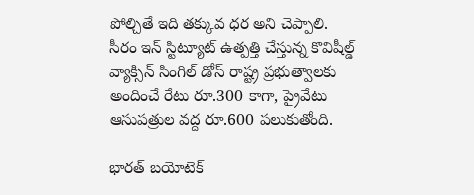పోల్చితే ఇది తక్కువ ధర అని చెప్పాలి. సీరం ఇన్ స్టిట్యూట్ ఉత్పత్తి చేస్తున్న కొవిషీల్డ్ వ్యాక్సిన్ సింగిల్ డోస్ రాష్ట్ర ప్రభుత్వాలకు అందించే రేటు రూ.300 కాగా, ప్రైవేటు ఆసుపత్రుల వద్ద రూ.600 పలుకుతోంది.

భారత్ బయోటెక్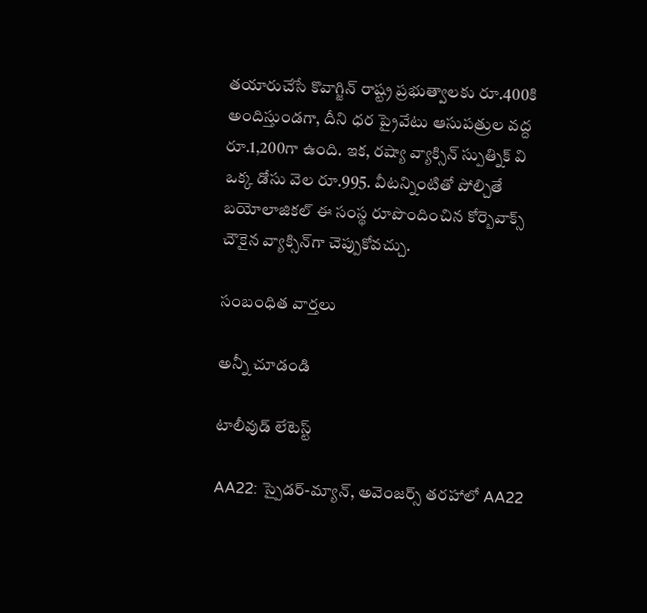తయారుచేసే కొవాగ్జిన్ రాష్ట్ర ప్రభుత్వాలకు రూ.400కి అందిస్తుండగా, దీని ధర ప్రైవేటు ఆసుపత్రుల వద్ద రూ.1,200గా ఉంది. ఇక, రష్యా వ్యాక్సిన్ స్పుత్నిక్ వి ఒక్క డోసు వెల రూ.995. వీటన్నింటితో పోల్చితే బయోలాజికల్ ఈ సంస్థ రూపొందించిన కోర్బెవాక్స్ చౌకైన వ్యాక్సిన్‌గా చెప్పుకోవచ్చు.

సంబంధిత వార్తలు

అన్నీ చూడండి

టాలీవుడ్ లేటెస్ట్

AA22: స్పైడర్-మ్యాన్, అవెంజర్స్ తరహాలో AA22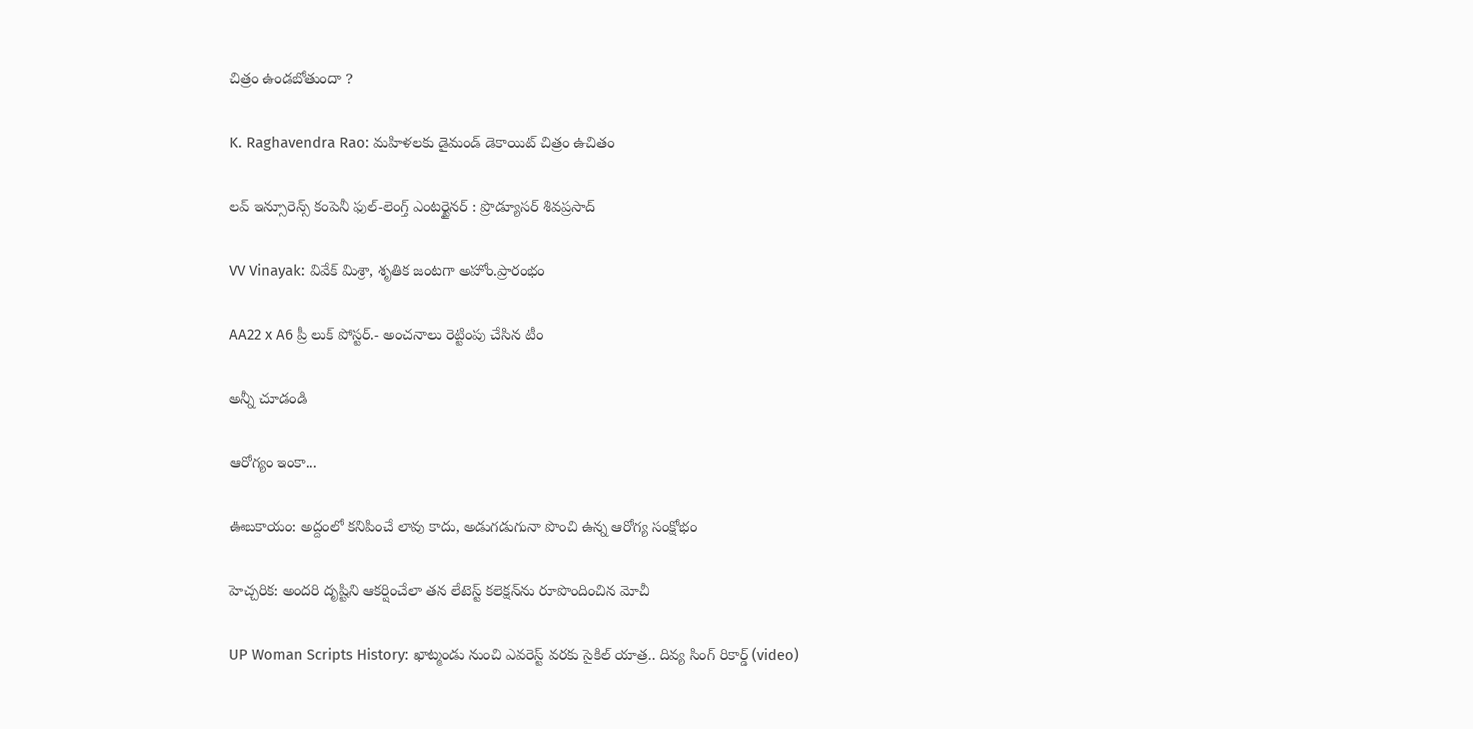చిత్రం ఉండబోతుందా ?

K. Raghavendra Rao: మహిళలకు డైమండ్ డెకాయిట్ చిత్రం ఉచితం

లవ్ ఇన్సూరెన్స్ కంపెనీ ఫుల్-లెంగ్త్ ఎంటర్టైనర్ : ప్రొడ్యూసర్ శివప్రసాద్

VV Vinayak: వివేక్ మిశ్రా, శృతిక జంటగా అహోం.ప్రారంభం

AA22 x A6 ప్రీ లుక్ పోస్టర్‌.- అంచనాలు రెట్టింపు చేసిన టీం

అన్నీ చూడండి

ఆరోగ్యం ఇంకా...

ఊబకాయం: అద్దంలో కనిపించే లావు కాదు, అడుగడుగునా పొంచి ఉన్న ఆరోగ్య సంక్షోభం

హెచ్చరిక: అందరి దృష్టిని ఆకర్షించేలా తన లేటెస్ట్ కలెక్షన్‌ను రూపొందించిన మోచీ

UP Woman Scripts History: ఖాట్మండు నుంచి ఎవరెస్ట్ వరకు సైకిల్ యాత్ర.. దివ్య సింగ్ రికార్డ్ (video)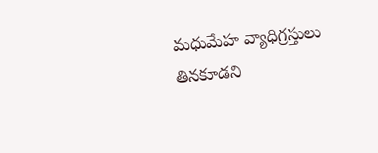మధుమేహ వ్యాధిగ్రస్తులు తినకూడని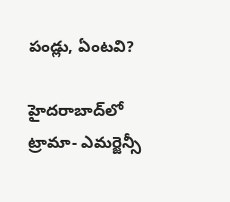పండ్లు, ఏంటవి?

హైదరాబాద్‌లో ట్రామా- ఎమర్జెన్సీ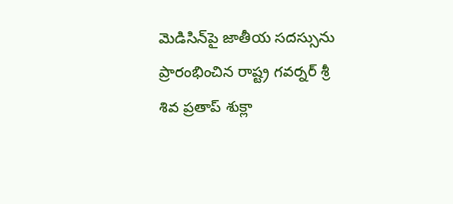మెడిసిన్‌పై జాతీయ సదస్సును ప్రారంభించిన రాష్ట్ర గవర్నర్ శ్రీ శివ ప్రతాప్ శుక్లా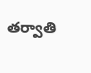తర్వాతి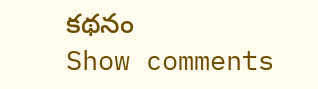కథనం
Show comments